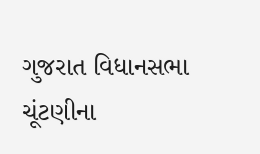ગુજરાત વિધાનસભા ચૂંટણીના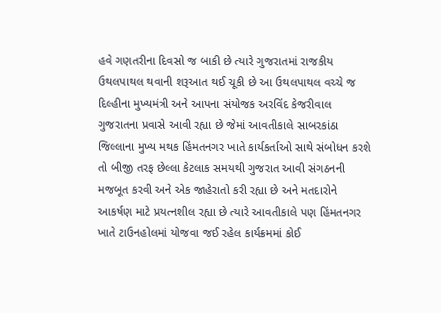હવે ગણતરીના દિવસો જ બાકી છે ત્યારે ગુજરાતમાં રાજકીય ઉથલપાથલ થવાની શરૂઆત થઈ ચૂકી છે આ ઉથલપાથલ વચ્ચે જ દિલ્હીના મુખ્યમંત્રી અને આપના સંયોજક અરવિંદ કેજરીવાલ ગુજરાતના પ્રવાસે આવી રહ્યા છે જેમાં આવતીકાલે સાબરકાંઠા જિલ્લાના મુખ્ય મથક હિંમતનગર ખાતે કાર્યકર્તાઓ સાથે સંબોધન કરશે તો બીજી તરફ છેલ્લા કેટલાક સમયથી ગુજરાત આવી સંગઠનની મજબૂત કરવી અને એક જાહેરાતો કરી રહ્યા છે અને મતદારોને આકર્ષણ માટે પ્રયત્નશીલ રહ્યા છે ત્યારે આવતીકાલે પણ હિંમતનગર ખાતે ટાઉનહોલમાં યોજવા જઈ રહેલ કાર્યક્રમમાં કોઈ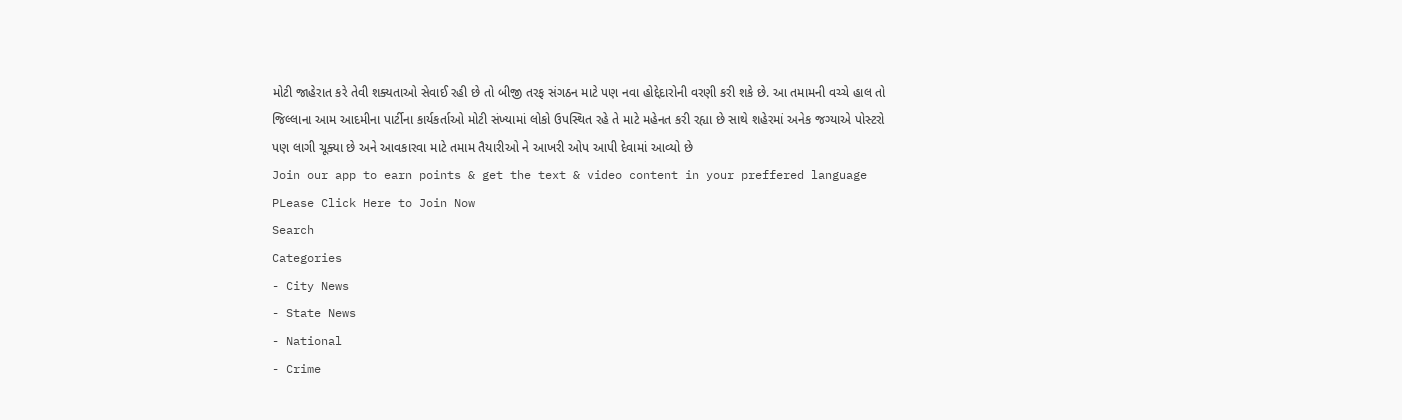મોટી જાહેરાત કરે તેવી શક્યતાઓ સેવાઈ રહી છે તો બીજી તરફ સંગઠન માટે પણ નવા હોદ્દેદારોની વરણી કરી શકે છે. આ તમામની વચ્ચે હાલ તો જિલ્લાના આમ આદમીના પાર્ટીના કાર્યકર્તાઓ મોટી સંખ્યામાં લોકો ઉપસ્થિત રહે તે માટે મહેનત કરી રહ્યા છે સાથે શહેરમાં અનેક જગ્યાએ પોસ્ટરો પણ લાગી ચૂક્યા છે અને આવકારવા માટે તમામ તૈયારીઓ ને આખરી ઓપ આપી દેવામાં આવ્યો છે
Join our app to earn points & get the text & video content in your preffered language
PLease Click Here to Join Now
Search
Categories
- City News
- State News
- National
- Crime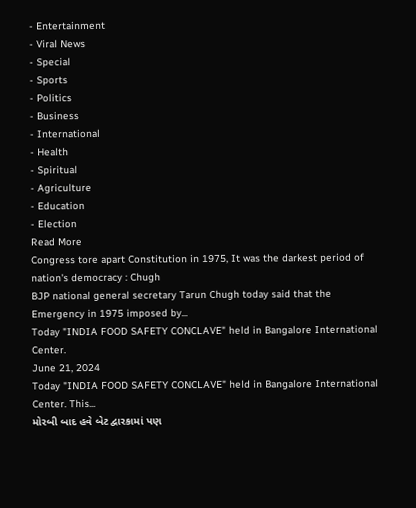- Entertainment
- Viral News
- Special
- Sports
- Politics
- Business
- International
- Health
- Spiritual
- Agriculture
- Education
- Election
Read More
Congress tore apart Constitution in 1975, It was the darkest period of nation's democracy : Chugh
BJP national general secretary Tarun Chugh today said that the Emergency in 1975 imposed by...
Today "INDIA FOOD SAFETY CONCLAVE" held in Bangalore International Center.
June 21, 2024
Today "INDIA FOOD SAFETY CONCLAVE" held in Bangalore International Center. This...
મોરબી બાદ હવે બેટ દ્વારકામાં પણ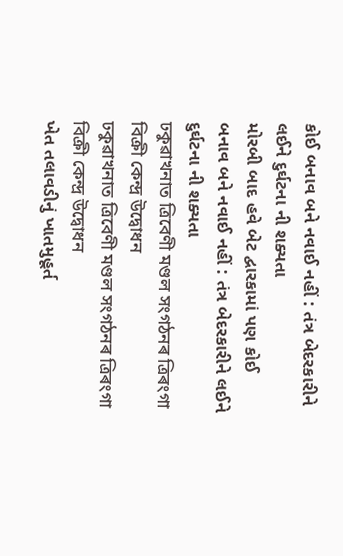કોઈ બનાવ બને નવાઈ નહીં : તંત્ર બેદરકારીને લઈને દુર્ઘટના ની શક્યતા
મોરબી બાદ હવે બેટ દ્વારકામાં પણ કોઈ બનાવ બને નવાઈ નહીં : તંત્ર બેદરકારીને લઈને દુર્ઘટના ની શક્યતા
ঢকুৱাখনাত ত্ৰিবেণী মণ্ডল সংগঠনৰ ত্ৰিৰংগা বিক্ৰী কেন্দ্ৰ উদ্বোধন
ঢকুৱাখনাত ত্ৰিবেণী মণ্ডল সংগঠনৰ ত্ৰিৰংগা বিক্ৰী কেন্দ্ৰ উদ্বোধন
ખેત તલાવડીનું ખાતમુહૂર્ત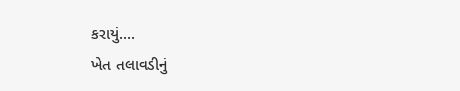કરાયું....
ખેત તલાવડીનું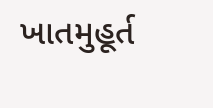ખાતમુહૂર્ત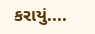કરાયું....